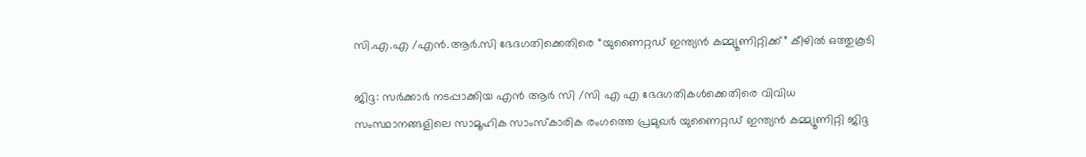സി.എ.എ /എൻ.ആർ.സി ഭേദഗതിക്കെതിരെ “യുണൈറ്റഡ് ഇന്ത്യൻ കമ്മ്യൂണിറ്റിക്ക്” കീഴിൽ ഒത്തുകൂടി

ജിദ്ദ: സർക്കാർ നടപ്പാക്കിയ എൻ ആർ സി /സി എ എ ഭേദഗതികൾക്കെതിരെ വിവിധ സംസ്ഥാനങ്ങളിലെ സാമൂഹിക സാംസ്കാരിക രംഗത്തെ പ്രമുഖർ യുണൈറ്റഡ് ഇന്ത്യൻ കമ്മ്യൂണിറ്റി ജിദ്ദ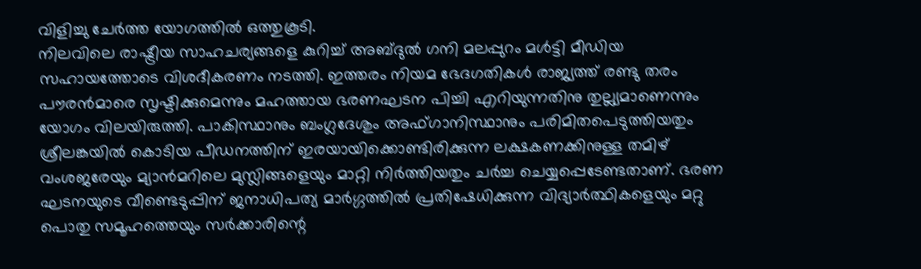വിളിച്ചു ചേർത്ത യോഗത്തിൽ ഒത്തുകൂടി.
നിലവിലെ രാഷ്ട്രീയ സാഹചര്യങ്ങളെ കുറിച്ച് അബ്ദുൽ ഗനി മലപ്പുറം മൾട്ടി മീഡിയ സഹായത്തോടെ വിശദീകരണം നടത്തി. ഇത്തരം നിയമ ഭേദഗതികൾ രാജ്യത്ത് രണ്ടു തരം പൗരൻമാരെ സൃഷ്ടിക്കുമെന്നും മഹത്തായ ഭരണഘടന പിച്ചി എറിയുന്നതിനു തുല്ല്യമാണെന്നും യോഗം വിലയിരുത്തി. പാകിസ്ഥാനും ബംഗ്ലദേശും അഫ്ഗാനിസ്ഥാനും പരിമിതപെടുത്തിയതും ശ്രീലങ്കയിൽ കൊടിയ പീഡനത്തിന് ഇരയായിക്കൊണ്ടിരിക്കുന്ന ലക്ഷകണക്കിനുള്ള തമിഴ് വംശജരേയും മ്യാൻമറിലെ മുസ്ലിങ്ങളെയും മാറ്റി നിർത്തിയതും ചർച്ച ചെയ്യപ്പെടേണ്ടതാണ്. ഭരണ ഘടനയുടെ വീണ്ടെടുപ്പിന് ജനാധിപത്യ മാർഗ്ഗത്തിൽ പ്രതിഷേധിക്കുന്ന വിദ്യാർത്ഥികളെയും മറ്റു പൊതു സമൂഹത്തെയും സർക്കാരിന്റെ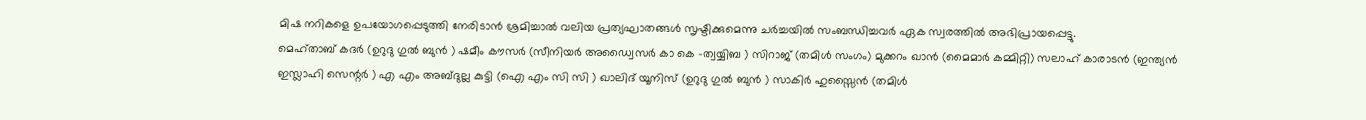മിഷ നറികളെ ഉപയോഗപ്പെടുത്തി നേരിടാൻ ശ്രമിച്ചാൽ വലിയ പ്രത്യഘാതങ്ങൾ സൃഷ്ടിക്കുമെന്നു ചർച്ചയിൽ സംബന്ധിച്ചവർ ഏക സ്വരത്തിൽ അഭിപ്രായപ്പെട്ടു.
മെഹ്താബ് കദർ (ഉറുദു ഗുൽ ബുൻ ) ഷമീം കൗസർ (സീനിയർ അഡ്വൈസർ കാ കെ -ത്വയ്യിബ ) സിറാജ് (തമിൾ സംഗം) മുക്കറം ഖാൻ (മൈമാർ കമ്മിറ്റി) സലാഹ് കാരാടൻ (ഇന്ത്യൻ ഇസ്ലാഹി സെന്റർ ) എ എം അബ്ദുല്ല കുട്ടി (ഐ എം സി സി ) ഖാലിദ് യൂനിസ് (ഉറുദു ഗുൽ ബുൻ ) സാകിർ ഹുസ്സൈൻ (തമിൾ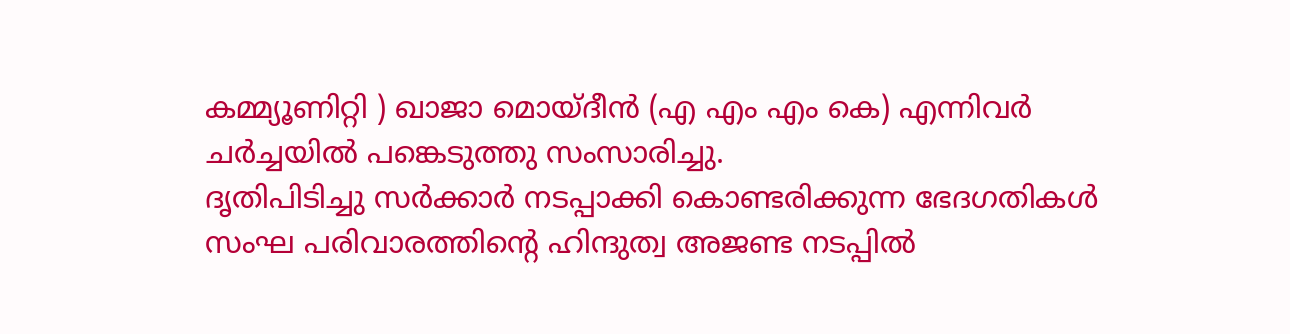കമ്മ്യൂണിറ്റി ) ഖാജാ മൊയ്ദീൻ (എ എം എം കെ) എന്നിവർ ചർച്ചയിൽ പങ്കെടുത്തു സംസാരിച്ചു.
ദൃതിപിടിച്ചു സർക്കാർ നടപ്പാക്കി കൊണ്ടരിക്കുന്ന ഭേദഗതികൾ സംഘ പരിവാരത്തിന്റെ ഹിന്ദുത്വ അജണ്ട നടപ്പിൽ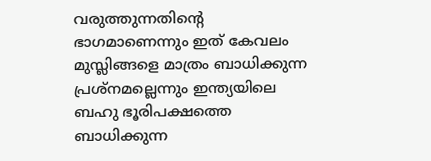വരുത്തുന്നതിന്റെ ഭാഗമാണെന്നും ഇത് കേവലം മുസ്ലിങ്ങളെ മാത്രം ബാധിക്കുന്ന പ്രശ്നമല്ലെന്നും ഇന്ത്യയിലെ ബഹു ഭൂരിപക്ഷത്തെ ബാധിക്കുന്ന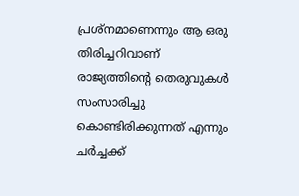പ്രശ്നമാണെന്നും ആ ഒരു തിരിച്ചറിവാണ് രാജ്യത്തിന്റെ തെരുവുകൾ സംസാരിച്ചു കൊണ്ടിരിക്കുന്നത് എന്നും ചർച്ചക്ക്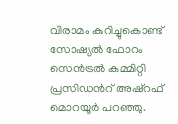വിരാമം കുറിച്ചുകൊണ്ട് സോഷ്യൽ ഫോറം സെൻട്രൽ കമ്മിറ്റി പ്രസിഡൻറ് അഷ്റഫ് മൊറയൂർ പറഞ്ഞു.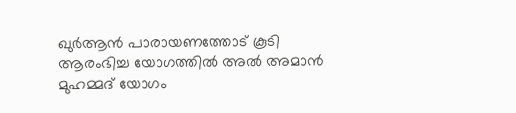ഖുർആൻ പാരായണത്തോട് കൂടി ആരംഭിച്ച യോഗത്തിൽ അൽ അമാൻ മുഹമ്മദ് യോഗം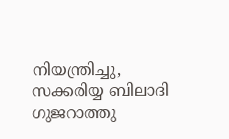നിയന്ത്രിച്ചു, സക്കരിയ്യ ബിലാദി ഗുജറാത്തു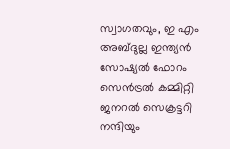സ്വാഗതവും, ഇ എം അബ്ദുല്ല ഇന്ത്യൻ സോഷ്യൽ ഫോറം സെൻട്രൽ കമ്മിറ്റി ജനറൽ സെക്രട്ടറി നന്ദിയും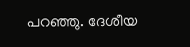പറഞ്ഞു. ദേശീയ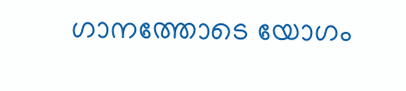ഗാനത്തോടെ യോഗം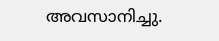അവസാനിച്ചു.